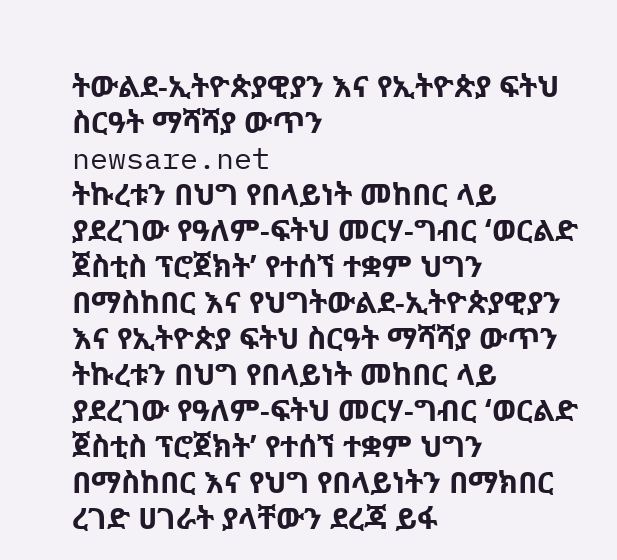ትውልደ-ኢትዮጵያዊያን እና የኢትዮጵያ ፍትህ ስርዓት ማሻሻያ ውጥን
newsare.net
ትኩረቱን በህግ የበላይነት መከበር ላይ ያደረገው የዓለም-ፍትህ መርሃ-ግብር ‘ወርልድ ጀስቲስ ፕሮጀክት’ የተሰኘ ተቋም ህግን በማስከበር እና የህግትውልደ-ኢትዮጵያዊያን እና የኢትዮጵያ ፍትህ ስርዓት ማሻሻያ ውጥን
ትኩረቱን በህግ የበላይነት መከበር ላይ ያደረገው የዓለም-ፍትህ መርሃ-ግብር ‘ወርልድ ጀስቲስ ፕሮጀክት’ የተሰኘ ተቋም ህግን በማስከበር እና የህግ የበላይነትን በማክበር ረገድ ሀገራት ያላቸውን ደረጃ ይፋ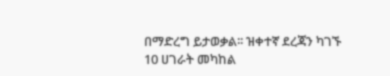በማድረግ ይታወቃል፡፡ ዝቀተኛ ደረጃን ካገኙ 10 ሀገራት መካከል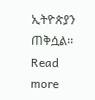ኢትዮጵያን ጠቅሷል፡፡ Read more